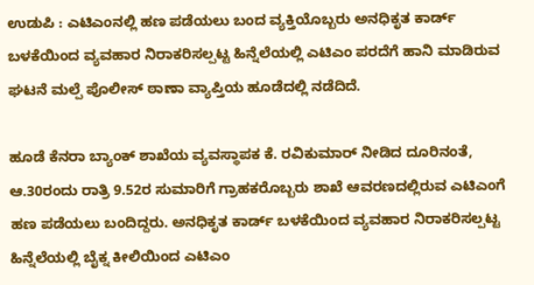ಉಡುಪಿ : ಎಟಿಎಂನಲ್ಲಿ ಹಣ ಪಡೆಯಲು ಬಂದ ವ್ಯಕ್ತಿಯೊಬ್ಬರು ಅನಧಿಕೃತ ಕಾರ್ಡ್ ಬಳಕೆಯಿಂದ ವ್ಯವಹಾರ ನಿರಾಕರಿಸಲ್ಪಟ್ಟ ಹಿನ್ನೆಲೆಯಲ್ಲಿ ಎಟಿಎಂ ಪರದೆಗೆ ಹಾನಿ ಮಾಡಿರುವ ಘಟನೆ ಮಲ್ಪೆ ಪೊಲೀಸ್ ಠಾಣಾ ವ್ಯಾಪ್ತಿಯ ಹೂಡೆದಲ್ಲಿ ನಡೆದಿದೆ.

ಹೂಡೆ ಕೆನರಾ ಬ್ಯಾಂಕ್ ಶಾಖೆಯ ವ್ಯವಸ್ಥಾಪಕ ಕೆ. ರವಿಕುಮಾರ್ ನೀಡಿದ ದೂರಿನಂತೆ, ಆ.30ರಂದು ರಾತ್ರಿ 9.52ರ ಸುಮಾರಿಗೆ ಗ್ರಾಹಕರೊಬ್ಬರು ಶಾಖೆ ಆವರಣದಲ್ಲಿರುವ ಎಟಿಎಂಗೆ ಹಣ ಪಡೆಯಲು ಬಂದಿದ್ದರು. ಅನಧಿಕೃತ ಕಾರ್ಡ್ ಬಳಕೆಯಿಂದ ವ್ಯವಹಾರ ನಿರಾಕರಿಸಲ್ಪಟ್ಟ ಹಿನ್ನೆಲೆಯಲ್ಲಿ ಬೈಕ್ನ ಕೀಲಿಯಿಂದ ಎಟಿಎಂ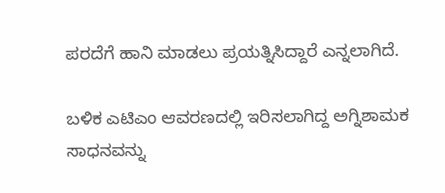ಪರದೆಗೆ ಹಾನಿ ಮಾಡಲು ಪ್ರಯತ್ನಿಸಿದ್ದಾರೆ ಎನ್ನಲಾಗಿದೆ.

ಬಳಿಕ ಎಟಿಎಂ ಆವರಣದಲ್ಲಿ ಇರಿಸಲಾಗಿದ್ದ ಅಗ್ನಿಶಾಮಕ ಸಾಧನವನ್ನು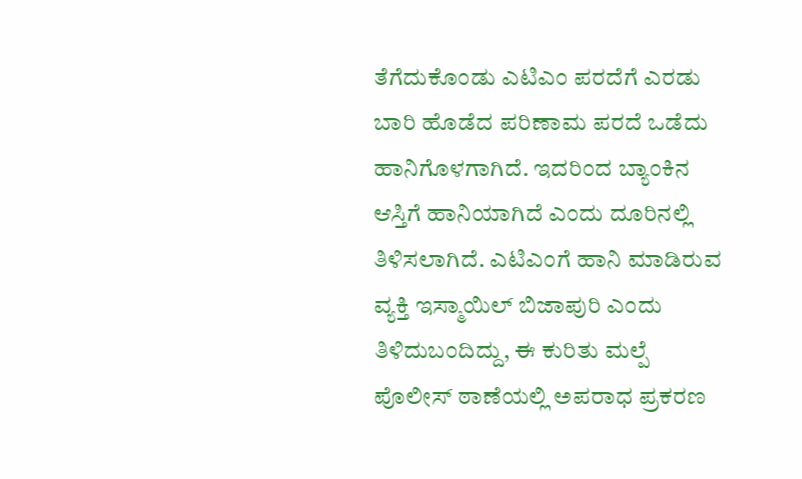ತೆಗೆದುಕೊಂಡು ಎಟಿಎಂ ಪರದೆಗೆ ಎರಡು ಬಾರಿ ಹೊಡೆದ ಪರಿಣಾಮ ಪರದೆ ಒಡೆದು ಹಾನಿಗೊಳಗಾಗಿದೆ. ಇದರಿಂದ ಬ್ಯಾಂಕಿನ ಆಸ್ತಿಗೆ ಹಾನಿಯಾಗಿದೆ ಎಂದು ದೂರಿನಲ್ಲಿ ತಿಳಿಸಲಾಗಿದೆ. ಎಟಿಎಂಗೆ ಹಾನಿ ಮಾಡಿರುವ ವ್ಯಕ್ತಿ ಇಸ್ಮಾಯಿಲ್ ಬಿಜಾಪುರಿ ಎಂದು ತಿಳಿದುಬಂದಿದ್ದು, ಈ ಕುರಿತು ಮಲ್ಪೆ ಪೊಲೀಸ್ ಠಾಣೆಯಲ್ಲಿ ಅಪರಾಧ ಪ್ರಕರಣ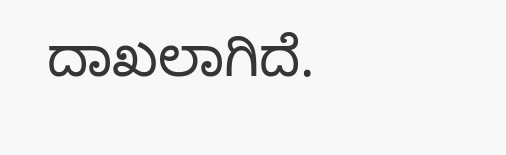ದಾಖಲಾಗಿದೆ.